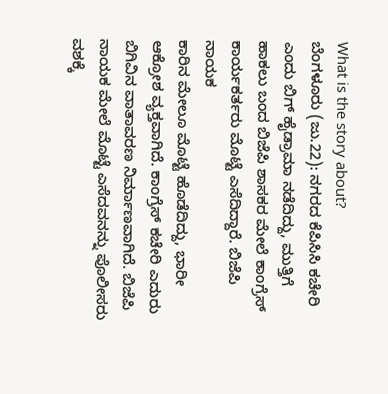What is the story about?
ಬೆಂಗಳೂರು (ಜು.22): ನಗರದ ಕೆಪಿಸಿಸಿ ಕಚೇರಿ ಎಂದು ಬಿಗ್ ಹೈಡ್ರಾಮಾ ನಡೆದಿದ್ದು, ಮುತ್ತಿಗೆ ಹಾಕಲು ಬಂದ ಬಿಜೆಪಿ ಶಾಸಕರ ಮೇಲೆ ಕಾಂಗ್ರೆಸ್ ಕಾರ್ಯಕರ್ತರು ಮೊಟ್ಟೆ ಎಸೆದಿದ್ದಾರೆ. ಬಿಜೆಪಿ ನಾಯಕ
ಕಾರಿನ ಮೇಲೂ ಮೊಟ್ಟೆ ಹೊಡೆದಿದ್ದು, ಭಾರೀ ಆಕ್ರೋಶ ವ್ಯಕ್ತವಾಗಿದೆ. ಕಾಂಗ್ರೆಸ್ ಕಚೇರಿ ಎದುರು ಬಿಗಿವಿನ ವಾತಾವರಣ ನಿರ್ಮಾಣವಾಗಿದೆ. ಬಿಜೆಪಿ ನಾಯಕ ಮೇಲೆ ಮೊಟ್ಟೆ ಎಸೆದವನನ್ನು ಪೊಲೀಸರು ವಶಕ್ಕೆ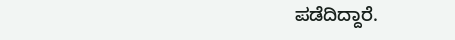ಪಡೆದಿದ್ದಾರೆ.